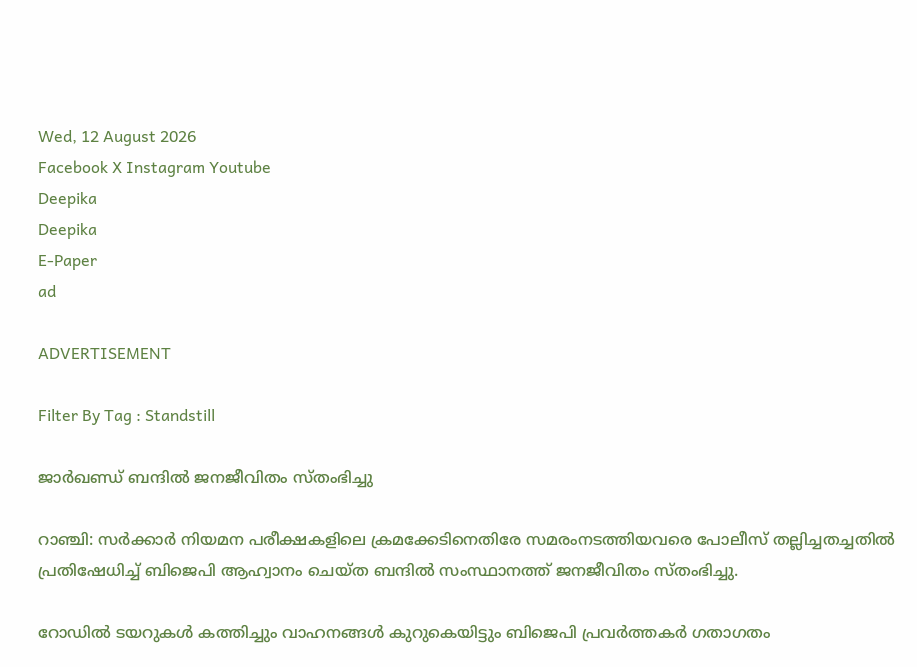Wed, 12 August 2026
Facebook X Instagram Youtube
Deepika
Deepika
E-Paper
ad

ADVERTISEMENT

Filter By Tag : Standstill

ജാർഖണ്ഡ് ബന്ദിൽ ജനജീവിതം സ്തംഭിച്ചു

റാഞ്ചി: സർക്കാർ നിയമന പരീക്ഷകളിലെ ക്രമക്കേടിനെതിരേ സമരംനടത്തിയവരെ പോലീസ് തല്ലിച്ചതച്ചതിൽ പ്രതിഷേധിച്ച് ബിജെപി ആഹ്വാനം ചെയ്ത ബന്ദിൽ സംസ്ഥാനത്ത് ജനജീവിതം സ്തംഭിച്ചു.

റോഡിൽ ടയറുകൾ കത്തിച്ചും വാഹനങ്ങൾ കുറുകെയിട്ടും ബിജെപി പ്രവർത്തകർ ഗതാഗതം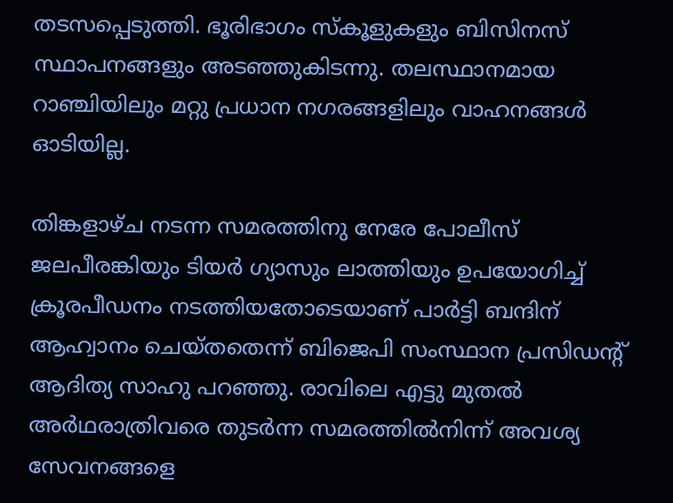തടസപ്പെടുത്തി. ഭൂരിഭാഗം സ്കൂളുകളും ബിസിനസ് സ്ഥാപനങ്ങളും അടഞ്ഞുകിടന്നു. തലസ്ഥാനമായ റാഞ്ചിയിലും മറ്റു പ്രധാന നഗരങ്ങളിലും വാഹനങ്ങൾ ഓടിയില്ല.

തിങ്കളാഴ്ച നടന്ന സമരത്തിനു നേരേ പോലീസ് ജലപീരങ്കിയും ടിയർ ഗ്യാസും ലാത്തിയും ഉപയോഗിച്ച് ക്രൂരപീഡനം നടത്തിയതോടെയാണ് പാർട്ടി ബന്ദിന് ആഹ്വാനം ചെയ്തതെന്ന് ബിജെപി സംസ്ഥാന പ്രസിഡന്‍റ് ആദിത്യ സാഹു പറഞ്ഞു. രാവിലെ എട്ടു മുതൽ അർഥരാത്രിവരെ തുടർന്ന സമരത്തിൽനിന്ന് അവശ്യ സേവനങ്ങളെ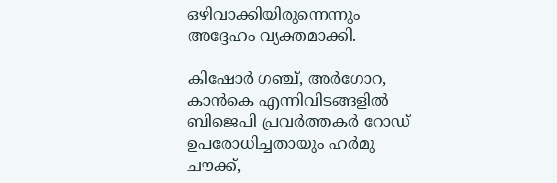ഒഴിവാക്കിയിരുന്നെന്നും അദ്ദേഹം വ്യക്തമാക്കി.

കിഷോർ ഗഞ്ച്, അർഗോറ, കാൻകെ എന്നിവിടങ്ങളിൽ ബിജെപി പ്രവർത്തകർ റോഡ് ഉപരോധിച്ചതായും ഹർമു ചൗക്ക്,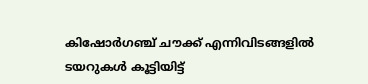കിഷോർഗഞ്ച് ചൗക്ക് എന്നിവിടങ്ങളിൽ ടയറുകൾ കൂട്ടിയിട്ട്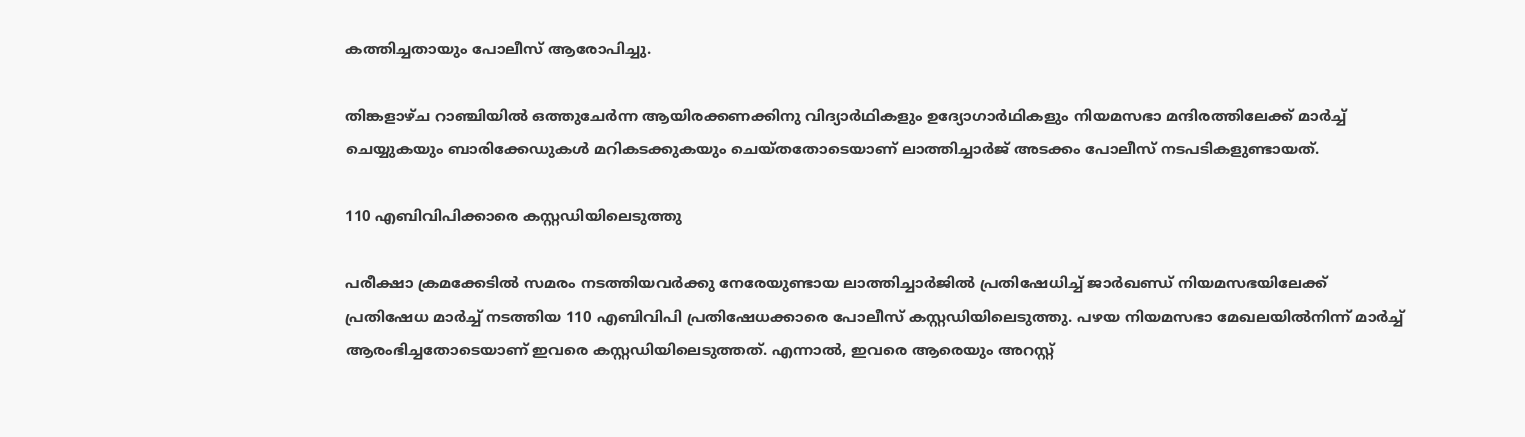കത്തിച്ചതായും പോലീസ് ആരോപിച്ചു.

തിങ്കളാഴ്ച റാഞ്ചിയിൽ ഒത്തുചേർന്ന ആയിരക്കണക്കിനു വിദ്യാർഥികളും ഉദ്യോഗാർഥികളും നിയമസഭാ മന്ദിരത്തിലേക്ക് മാർച്ച് ചെയ്യുകയും ബാരിക്കേഡുകൾ മറികടക്കുകയും ചെയ്തതോടെയാണ് ലാത്തിച്ചാർജ് അടക്കം പോലീസ് നടപടികളുണ്ടായത്.

110 എബിവിപിക്കാരെ കസ്റ്റഡിയിലെടുത്തു

പരീക്ഷാ ക്രമക്കേടിൽ സമരം നടത്തിയവർക്കു നേരേയുണ്ടായ ലാത്തിച്ചാർജിൽ പ്രതിഷേധിച്ച് ജാർഖണ്ഡ് നിയമസഭയിലേക്ക് പ്രതിഷേധ മാർച്ച് നടത്തിയ 110 എബിവിപി പ്രതിഷേധക്കാരെ പോലീസ് കസ്റ്റഡിയിലെടുത്തു. പഴയ നിയമസഭാ മേഖലയിൽനിന്ന് മാർച്ച് ആരംഭിച്ചതോടെയാണ് ഇവരെ കസ്റ്റഡിയിലെടുത്തത്. എന്നാൽ, ഇവരെ ആരെയും അറസ്റ്റ്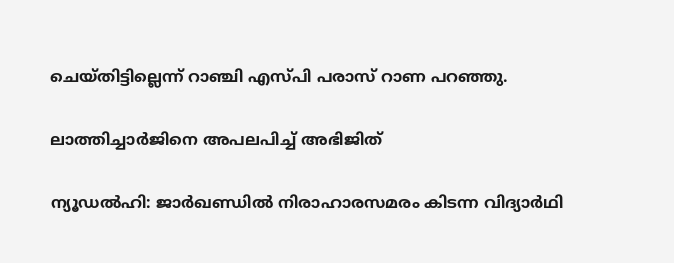ചെയ്തിട്ടില്ലെന്ന് റാഞ്ചി എസ്പി പരാസ് റാണ പറഞ്ഞു.

ലാത്തിച്ചാർജിനെ അപലപിച്ച് അഭിജിത്

ന്യൂഡൽഹി: ജാർഖണ്ഡിൽ നിരാഹാരസമരം കിടന്ന വിദ്യാർഥി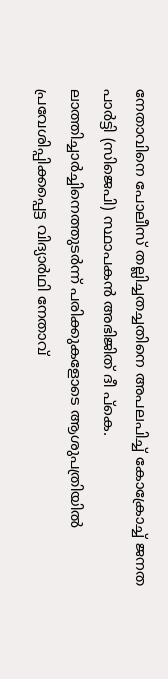നേതാവിനെ പോലീസ് തല്ലിച്ചതച്ചതിനെ അപലപിച്ച് കോക്രോച്ച് ജനത പാർട്ടി (സിജെപി) സ്ഥാപകൻ അഭിജിത് ദീ പ്കെ. ലാത്തിച്ചാർച്ചിനെത്തുടർന്ന് പരിക്കുകളോടെ ആശുപത്രിയിൽ പ്രവേശിപ്പിക്കപ്പെട്ട വിദ്യാർഥി നേതാവ്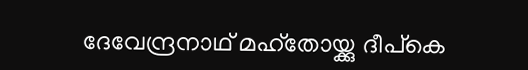ദേവേന്ദ്രനാഥ് മഹ്തോയ്ക്കു ദീപ്കെ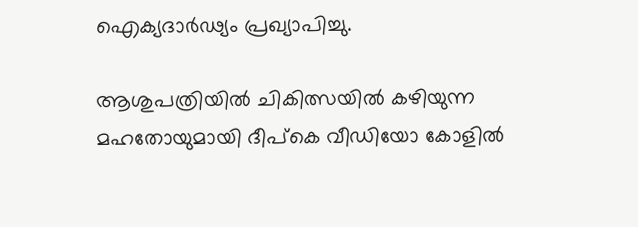ഐക്യദാർഢ്യം പ്രഖ്യാപിച്ചു.

ആശുപത്രിയിൽ ചികിത്സയിൽ കഴിയുന്ന മഹതോയുമായി ദീപ്കെ വീഡിയോ കോളിൽ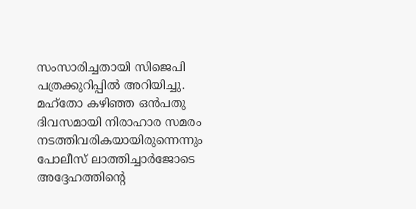സംസാരിച്ചതായി സിജെപി പത്രക്കുറിപ്പിൽ അറിയിച്ചു. മഹ്തോ കഴിഞ്ഞ ഒൻപതു ദിവസമായി നിരാഹാര സമരം നടത്തിവരികയായിരുന്നെന്നും പോലീസ് ലാത്തിച്ചാർജോടെ അദ്ദേഹത്തിന്‍റെ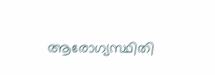ആരോഗ്യസ്ഥിതി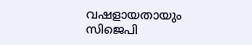വഷളായതായും സിജെപി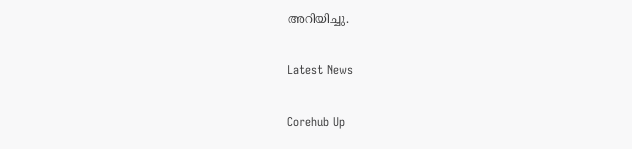അറിയിച്ചു.

Latest News

Corehub Up